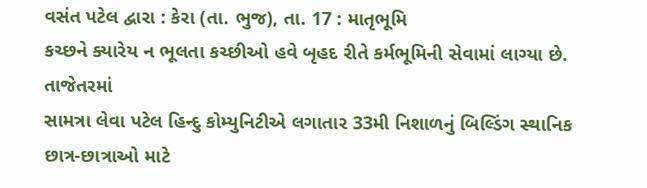વસંત પટેલ દ્વારા : કેરા (તા. ભુજ), તા. 17 : માતૃભૂમિ
કચ્છને ક્યારેય ન ભૂલતા કચ્છીઓ હવે બૃહદ રીતે કર્મભૂમિની સેવામાં લાગ્યા છે. તાજેતરમાં
સામત્રા લેવા પટેલ હિન્દુ કોમ્યુનિટીએ લગાતાર 33મી નિશાળનું બિલ્ડિંગ સ્થાનિક છાત્ર-છાત્રાઓ માટે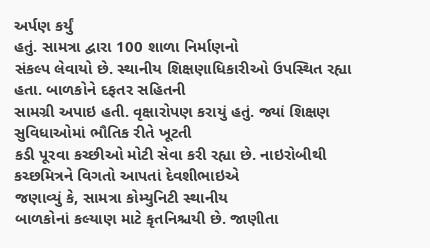અર્પણ કર્યું
હતું. સામત્રા દ્વારા 100 શાળા નિર્માણનો
સંકલ્પ લેવાયો છે. સ્થાનીય શિક્ષણાધિકારીઓ ઉપસ્થિત રહ્યા હતા. બાળકોને દફતર સહિતની
સામગ્રી અપાઇ હતી. વૃક્ષારોપણ કરાયું હતું. જ્યાં શિક્ષણ સુવિધાઓમાં ભૌતિક રીતે ખૂટતી
કડી પૂરવા કચ્છીઓ મોટી સેવા કરી રહ્યા છે. નાઇરોબીથી કચ્છમિત્રને વિગતો આપતાં દેવશીભાઇએ
જણાવ્યું કે, સામત્રા કોમ્યુનિટી સ્થાનીય
બાળકોનાં કલ્યાણ માટે કૃતનિશ્ચયી છે. જાણીતા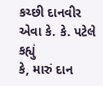કચ્છી દાનવીર એવા કે. કે. પટેલે કહ્યું
કે, મારું દાન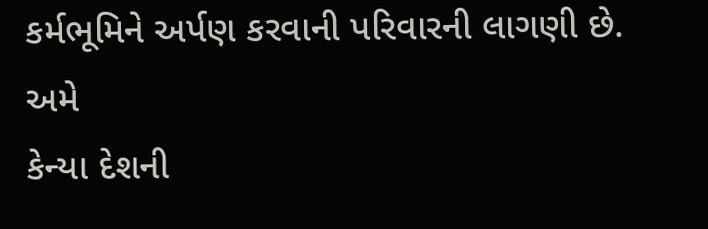કર્મભૂમિને અર્પણ કરવાની પરિવારની લાગણી છે. અમે
કેન્યા દેશની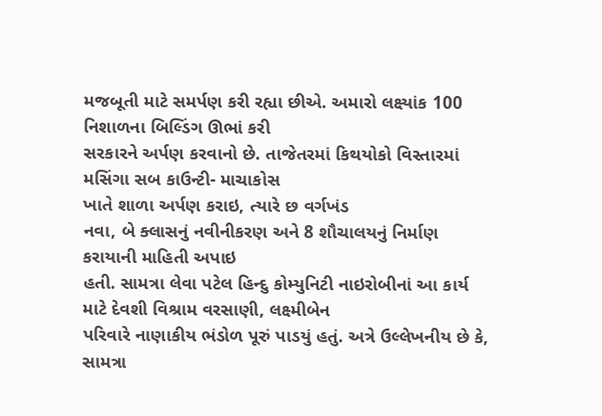મજબૂતી માટે સમર્પણ કરી રહ્યા છીએ. અમારો લક્ષ્યાંક 100 નિશાળના બિલ્ડિંગ ઊભાં કરી
સરકારને અર્પણ કરવાનો છે. તાજેતરમાં કિથયોકો વિસ્તારમાં મસિંગા સબ કાઉન્ટી- માચાકોસ
ખાતે શાળા અર્પણ કરાઇ, ત્યારે છ વર્ગખંડ
નવા, બે ક્લાસનું નવીનીકરણ અને 8 શૌચાલયનું નિર્માણ કરાયાની માહિતી અપાઇ
હતી. સામત્રા લેવા પટેલ હિન્દુ કોમ્યુનિટી નાઇરોબીનાં આ કાર્ય માટે દેવશી વિશ્રામ વરસાણી, લક્ષ્મીબેન
પરિવારે નાણાકીય ભંડોળ પૂરું પાડયું હતું. અત્રે ઉલ્લેખનીય છે કે, સામત્રા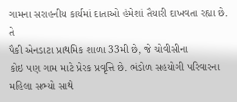ગામના સરાહનીય કાર્યમાં દાતાઓ હંમેશાં તૈયારી દાખવતા રહ્યા છે. તે
પૈકી એનડાટા પ્રાથમિક શાળા 33મી છે, જે ચોવીસીના
કોઇ પણ ગામ માટે પ્રેરક પ્રવૃત્તિ છે. ભંડોળ સહયોગી પરિવારના મહિલા સભ્યો સાથે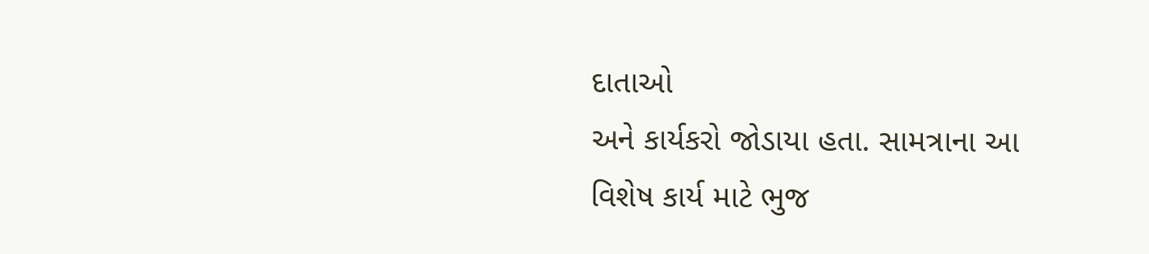દાતાઓ
અને કાર્યકરો જોડાયા હતા. સામત્રાના આ વિશેષ કાર્ય માટે ભુજ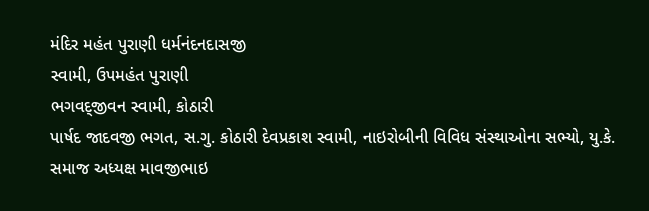મંદિર મહંત પુરાણી ધર્મનંદનદાસજી
સ્વામી, ઉપમહંત પુરાણી
ભગવદ્જીવન સ્વામી, કોઠારી
પાર્ષદ જાદવજી ભગત, સ.ગુ. કોઠારી દેવપ્રકાશ સ્વામી, નાઇરોબીની વિવિધ સંસ્થાઓના સભ્યો, યુ.કે. સમાજ અધ્યક્ષ માવજીભાઇ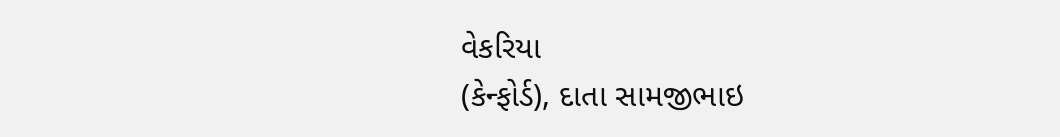વેકરિયા
(કેન્ફોર્ડ), દાતા સામજીભાઇ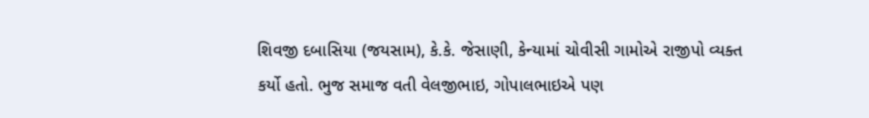શિવજી દબાસિયા (જયસામ), કે.કે. જેસાણી, કેન્યામાં ચોવીસી ગામોએ રાજીપો વ્યક્ત
કર્યો હતો. ભુજ સમાજ વતી વેલજીભાઇ, ગોપાલભાઇએ પણ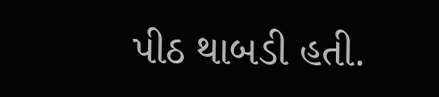પીઠ થાબડી હતી.